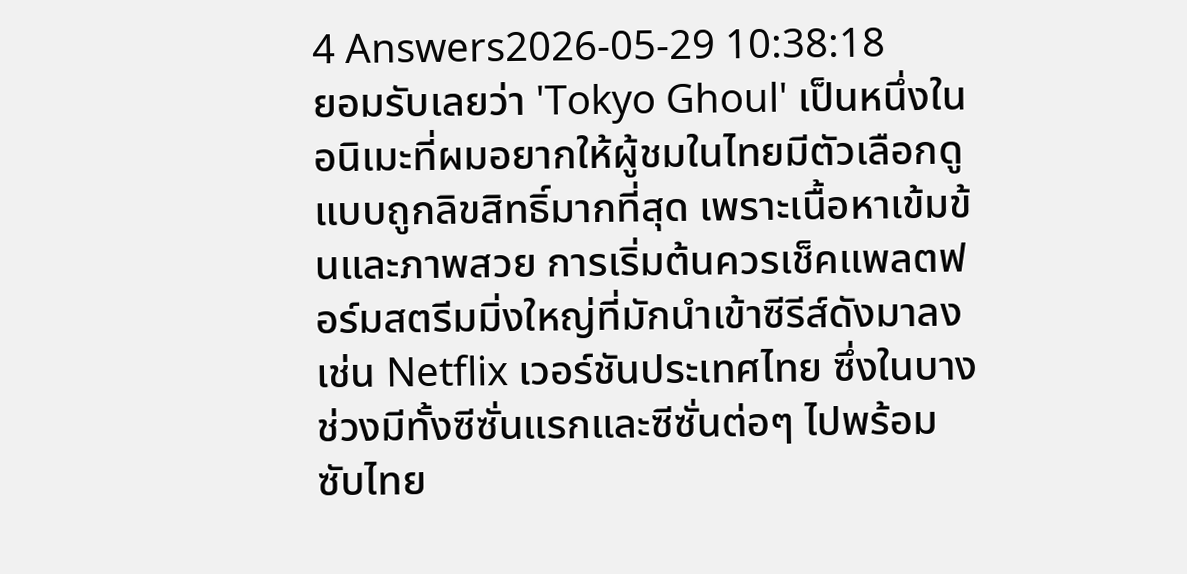4 Answers2026-05-29 10:38:18
ยอมรับเลยว่า 'Tokyo Ghoul' เป็นหนึ่งในอนิเมะที่ผมอยากให้ผู้ชมในไทยมีตัวเลือกดูแบบถูกลิขสิทธิ์มากที่สุด เพราะเนื้อหาเข้มข้นและภาพสวย การเริ่มต้นควรเช็คแพลตฟอร์มสตรีมมิ่งใหญ่ที่มักนำเข้าซีรีส์ดังมาลง เช่น Netflix เวอร์ชันประเทศไทย ซึ่งในบางช่วงมีทั้งซีซั่นแรกและซีซั่นต่อๆ ไปพร้อมซับไทย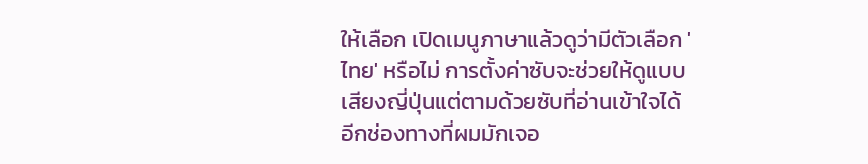ให้เลือก เปิดเมนูภาษาแล้วดูว่ามีตัวเลือก 'ไทย' หรือไม่ การตั้งค่าซับจะช่วยให้ดูแบบเสียงญี่ปุ่นแต่ตามด้วยซับที่อ่านเข้าใจได้
อีกช่องทางที่ผมมักเจอ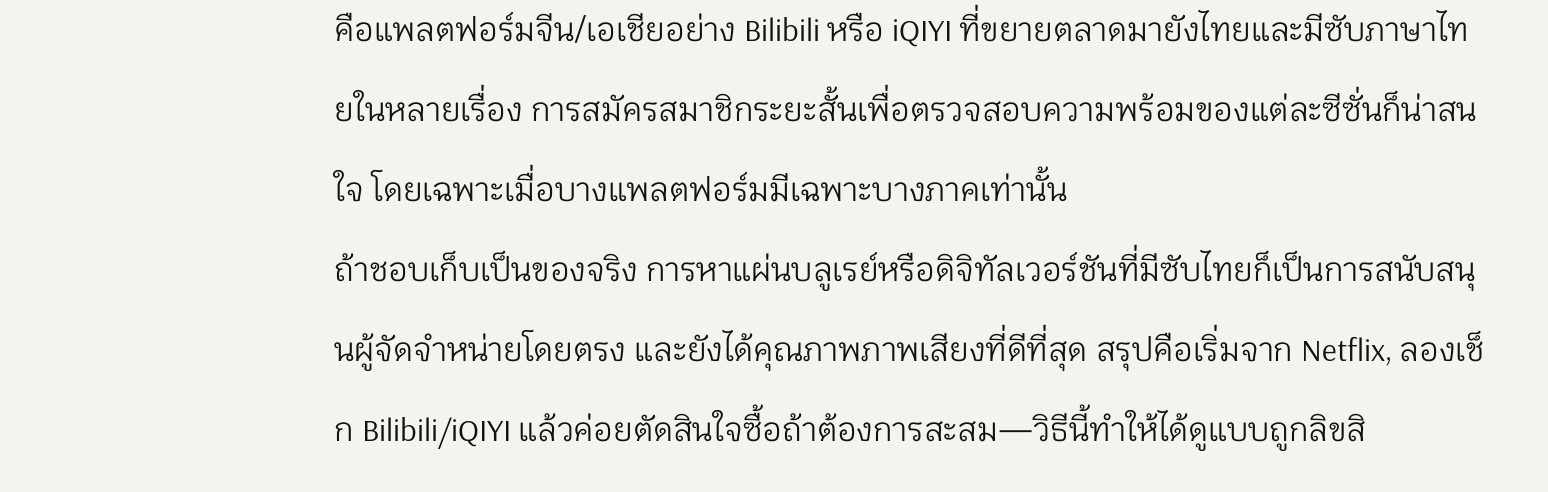คือแพลตฟอร์มจีน/เอเชียอย่าง Bilibili หรือ iQIYI ที่ขยายตลาดมายังไทยและมีซับภาษาไทยในหลายเรื่อง การสมัครสมาชิกระยะสั้นเพื่อตรวจสอบความพร้อมของแต่ละซีซั่นก็น่าสนใจ โดยเฉพาะเมื่อบางแพลตฟอร์มมีเฉพาะบางภาคเท่านั้น
ถ้าชอบเก็บเป็นของจริง การหาแผ่นบลูเรย์หรือดิจิทัลเวอร์ชันที่มีซับไทยก็เป็นการสนับสนุนผู้จัดจำหน่ายโดยตรง และยังได้คุณภาพภาพเสียงที่ดีที่สุด สรุปคือเริ่มจาก Netflix, ลองเช็ก Bilibili/iQIYI แล้วค่อยตัดสินใจซื้อถ้าต้องการสะสม—วิธีนี้ทำให้ได้ดูแบบถูกลิขสิ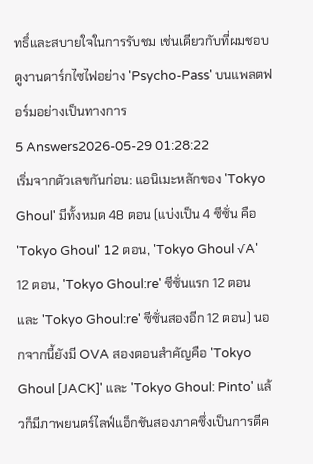ทธิ์และสบายใจในการรับชม เช่นเดียวกับที่ผมชอบดูงานดาร์กไซไฟอย่าง 'Psycho-Pass' บนแพลตฟอร์มอย่างเป็นทางการ
5 Answers2026-05-29 01:28:22
เริ่มจากตัวเลขกันก่อน: แอนิเมะหลักของ 'Tokyo Ghoul' มีทั้งหมด 48 ตอน (แบ่งเป็น 4 ซีซั่น คือ 'Tokyo Ghoul' 12 ตอน, 'Tokyo Ghoul √A' 12 ตอน, 'Tokyo Ghoul:re' ซีซั่นแรก 12 ตอน และ 'Tokyo Ghoul:re' ซีซั่นสองอีก 12 ตอน) นอกจากนี้ยังมี OVA สองตอนสำคัญคือ 'Tokyo Ghoul [JACK]' และ 'Tokyo Ghoul: Pinto' แล้วก็มีภาพยนตร์ไลฟ์แอ็กชันสองภาคซึ่งเป็นการตีค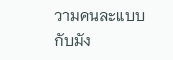วามคนละแบบกับมัง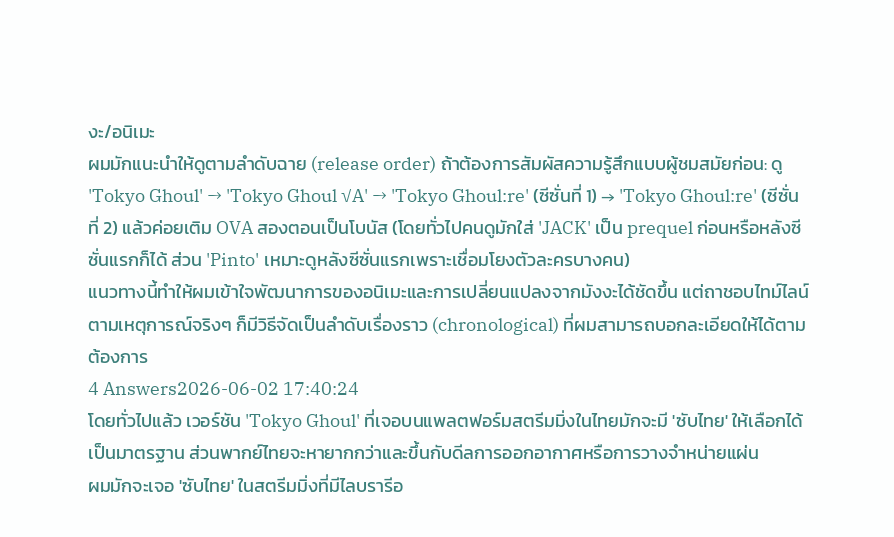งะ/อนิเมะ
ผมมักแนะนำให้ดูตามลำดับฉาย (release order) ถ้าต้องการสัมผัสความรู้สึกแบบผู้ชมสมัยก่อน: ดู 'Tokyo Ghoul' → 'Tokyo Ghoul √A' → 'Tokyo Ghoul:re' (ซีซั่นที่ 1) → 'Tokyo Ghoul:re' (ซีซั่นที่ 2) แล้วค่อยเติม OVA สองตอนเป็นโบนัส (โดยทั่วไปคนดูมักใส่ 'JACK' เป็น prequel ก่อนหรือหลังซีซั่นแรกก็ได้ ส่วน 'Pinto' เหมาะดูหลังซีซั่นแรกเพราะเชื่อมโยงตัวละครบางคน)
แนวทางนี้ทำให้ผมเข้าใจพัฒนาการของอนิเมะและการเปลี่ยนแปลงจากมังงะได้ชัดขึ้น แต่ถาชอบไทม์ไลน์ตามเหตุการณ์จริงๆ ก็มีวิธีจัดเป็นลำดับเรื่องราว (chronological) ที่ผมสามารถบอกละเอียดให้ได้ตามต้องการ
4 Answers2026-06-02 17:40:24
โดยทั่วไปแล้ว เวอร์ชัน 'Tokyo Ghoul' ที่เจอบนแพลตฟอร์มสตรีมมิ่งในไทยมักจะมี 'ซับไทย' ให้เลือกได้เป็นมาตรฐาน ส่วนพากย์ไทยจะหายากกว่าและขึ้นกับดีลการออกอากาศหรือการวางจำหน่ายแผ่น
ผมมักจะเจอ 'ซับไทย' ในสตรีมมิ่งที่มีไลบรารีอ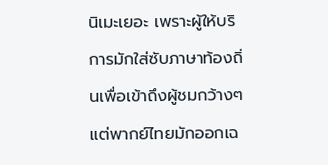นิเมะเยอะ เพราะผู้ให้บริการมักใส่ซับภาษาท้องถิ่นเพื่อเข้าถึงผู้ชมกว้างๆ แต่พากย์ไทยมักออกเฉ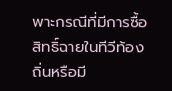พาะกรณีที่มีการซื้อสิทธิ์ฉายในทีวีท้องถิ่นหรือมี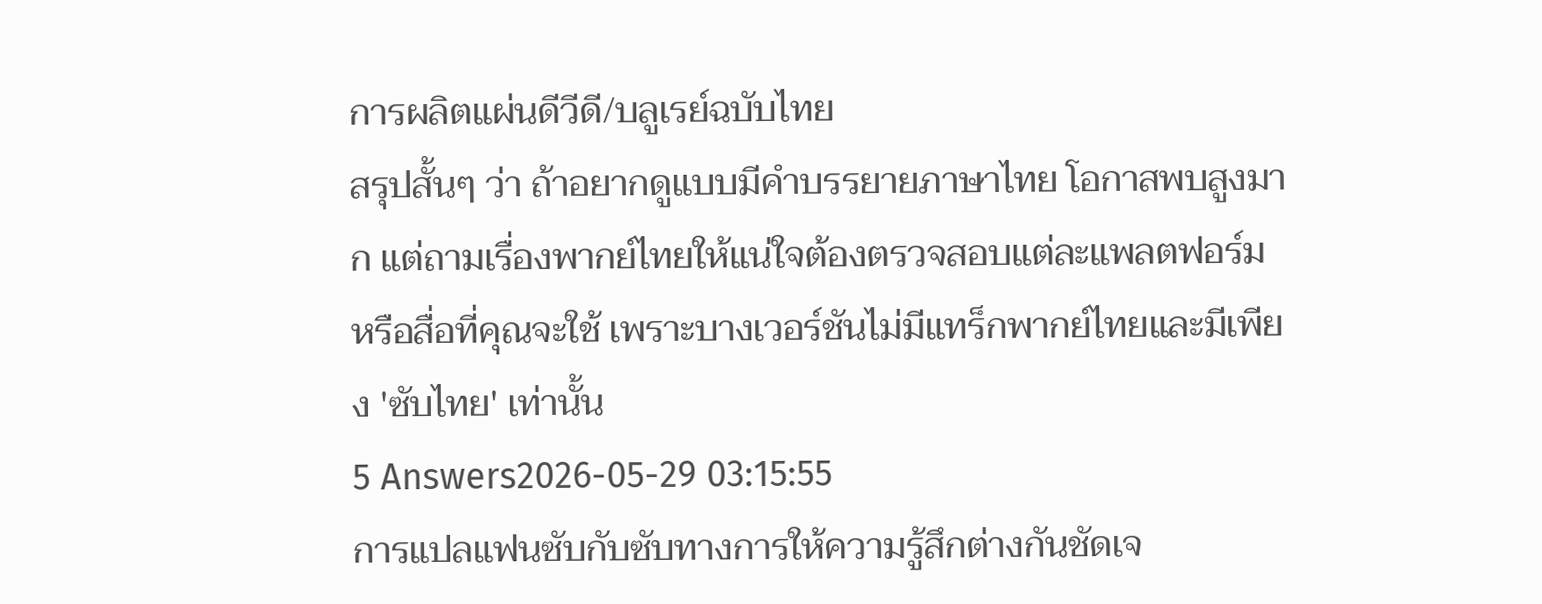การผลิตแผ่นดีวีดี/บลูเรย์ฉบับไทย
สรุปสั้นๆ ว่า ถ้าอยากดูแบบมีคำบรรยายภาษาไทย โอกาสพบสูงมาก แต่ถามเรื่องพากย์ไทยให้แน่ใจต้องตรวจสอบแต่ละแพลตฟอร์มหรือสื่อที่คุณจะใช้ เพราะบางเวอร์ชันไม่มีแทร็กพากย์ไทยและมีเพียง 'ซับไทย' เท่านั้น
5 Answers2026-05-29 03:15:55
การแปลแฟนซับกับซับทางการให้ความรู้สึกต่างกันชัดเจ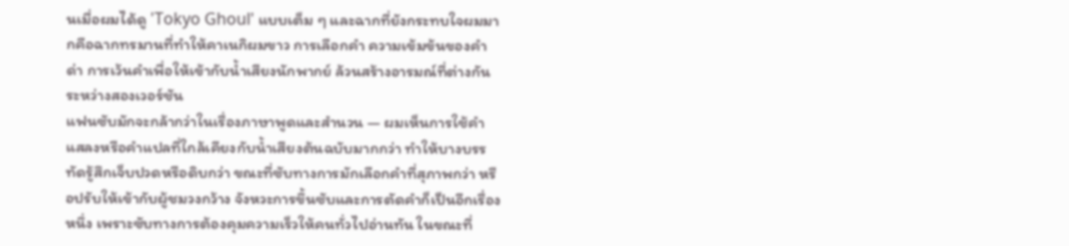นเมื่อผมได้ดู 'Tokyo Ghoul' แบบเต็ม ๆ และฉากที่ยังกระทบใจผมมากคือฉากทรมานที่ทำให้คาเนกิผมขาว การเลือกคำ ความเข้มข้นของคำด่า การเว้นคำเพื่อให้เข้ากับน้ำเสียงนักพากย์ ล้วนสร้างอารมณ์ที่ต่างกันระหว่างสองเวอร์ชัน
แฟนซับมักจะกล้ากว่าในเรื่องภาษาพูดและสำนวน — ผมเห็นการใช้คำแสลงหรือคำแปลที่ใกล้เคียงกับน้ำเสียงต้นฉบับมากกว่า ทำให้บางบรรทัดรู้สึกเจ็บปวดหรือดิบกว่า ขณะที่ซับทางการมักเลือกคำที่สุภาพกว่า หรือปรับให้เข้ากับผู้ชมวงกว้าง จังหวะการขึ้นซับและการตัดคำก็เป็นอีกเรื่องหนึ่ง เพราะซับทางการต้องคุมความเร็วให้คนทั่วไปอ่านทัน ในขณะที่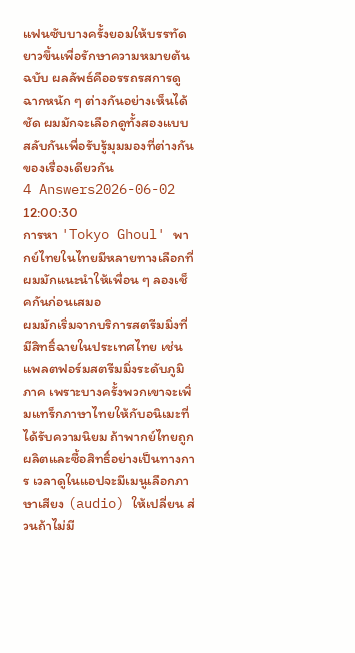แฟนซับบางครั้งยอมให้บรรทัดยาวขึ้นเพื่อรักษาความหมายต้นฉบับ ผลลัพธ์คืออรรถรสการดูฉากหนัก ๆ ต่างกันอย่างเห็นได้ชัด ผมมักจะเลือกดูทั้งสองแบบสลับกันเพื่อรับรู้มุมมองที่ต่างกันของเรื่องเดียวกัน
4 Answers2026-06-02 12:00:30
การหา 'Tokyo Ghoul' พากย์ไทยในไทยมีหลายทางเลือกที่ผมมักแนะนำให้เพื่อน ๆ ลองเช็คกันก่อนเสมอ
ผมมักเริ่มจากบริการสตรีมมิ่งที่มีสิทธิ์ฉายในประเทศไทย เช่น แพลตฟอร์มสตรีมมิ่งระดับภูมิภาค เพราะบางครั้งพวกเขาจะเพิ่มแทร็กภาษาไทยให้กับอนิเมะที่ได้รับความนิยม ถ้าพากย์ไทยถูกผลิตและซื้อสิทธิ์อย่างเป็นทางการ เวลาดูในแอปจะมีเมนูเลือกภาษาเสียง (audio) ให้เปลี่ยน ส่วนถ้าไม่มี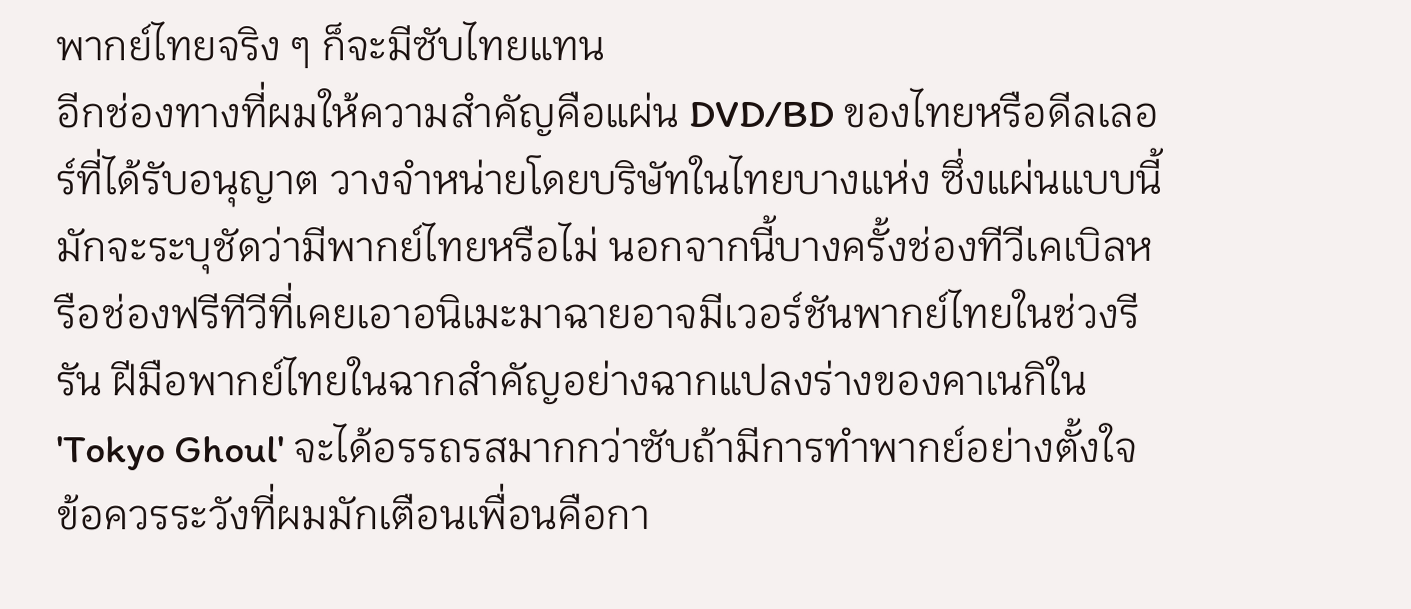พากย์ไทยจริง ๆ ก็จะมีซับไทยแทน
อีกช่องทางที่ผมให้ความสำคัญคือแผ่น DVD/BD ของไทยหรือดีลเลอร์ที่ได้รับอนุญาต วางจำหน่ายโดยบริษัทในไทยบางแห่ง ซึ่งแผ่นแบบนี้มักจะระบุชัดว่ามีพากย์ไทยหรือไม่ นอกจากนี้บางครั้งช่องทีวีเคเบิลหรือช่องฟรีทีวีที่เคยเอาอนิเมะมาฉายอาจมีเวอร์ชันพากย์ไทยในช่วงรีรัน ฝีมือพากย์ไทยในฉากสำคัญอย่างฉากแปลงร่างของคาเนกิใน 'Tokyo Ghoul' จะได้อรรถรสมากกว่าซับถ้ามีการทำพากย์อย่างตั้งใจ
ข้อควรระวังที่ผมมักเตือนเพื่อนคือกา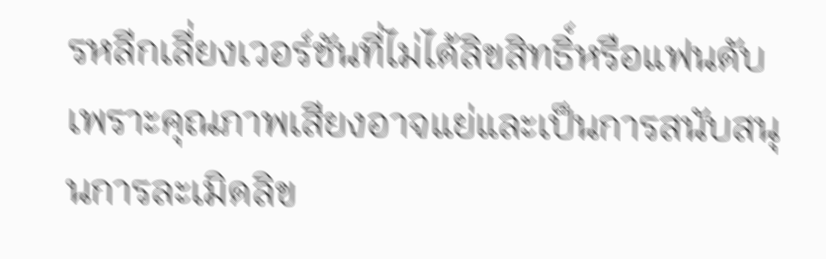รหลีกเลี่ยงเวอร์ชันที่ไม่ได้ลิขสิทธิ์หรือแฟนดับ เพราะคุณภาพเสียงอาจแย่และเป็นการสนับสนุนการละเมิดลิข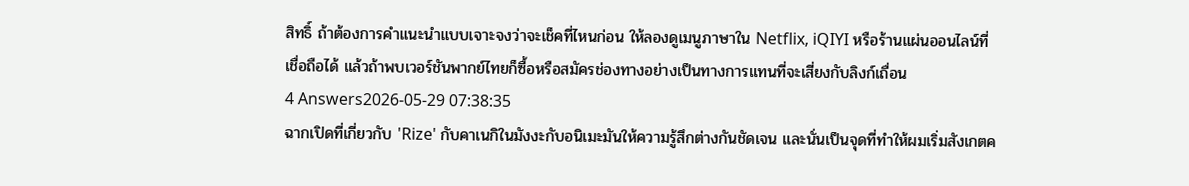สิทธิ์ ถ้าต้องการคำแนะนำแบบเจาะจงว่าจะเช็คที่ไหนก่อน ให้ลองดูเมนูภาษาใน Netflix, iQIYI หรือร้านแผ่นออนไลน์ที่เชื่อถือได้ แล้วถ้าพบเวอร์ชันพากย์ไทยก็ซื้อหรือสมัครช่องทางอย่างเป็นทางการแทนที่จะเสี่ยงกับลิงก์เถื่อน
4 Answers2026-05-29 07:38:35
ฉากเปิดที่เกี่ยวกับ 'Rize' กับคาเนกิในมังงะกับอนิเมะมันให้ความรู้สึกต่างกันชัดเจน และนั่นเป็นจุดที่ทำให้ผมเริ่มสังเกตค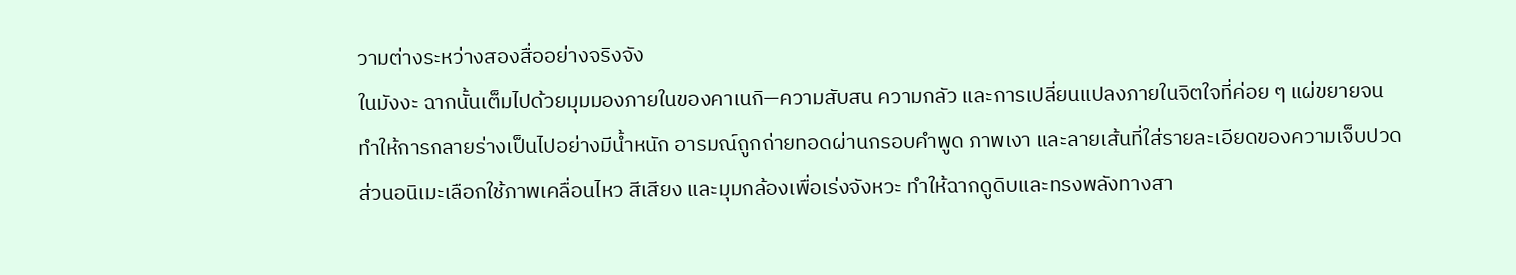วามต่างระหว่างสองสื่ออย่างจริงจัง
ในมังงะ ฉากนั้นเต็มไปด้วยมุมมองภายในของคาเนกิ—ความสับสน ความกลัว และการเปลี่ยนแปลงภายในจิตใจที่ค่อย ๆ แผ่ขยายจนทำให้การกลายร่างเป็นไปอย่างมีน้ำหนัก อารมณ์ถูกถ่ายทอดผ่านกรอบคำพูด ภาพเงา และลายเส้นที่ใส่รายละเอียดของความเจ็บปวด ส่วนอนิเมะเลือกใช้ภาพเคลื่อนไหว สีเสียง และมุมกล้องเพื่อเร่งจังหวะ ทำให้ฉากดูดิบและทรงพลังทางสา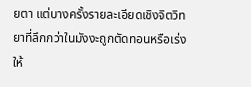ยตา แต่บางครั้งรายละเอียดเชิงจิตวิทยาที่ลึกกว่าในมังงะถูกตัดทอนหรือเร่งให้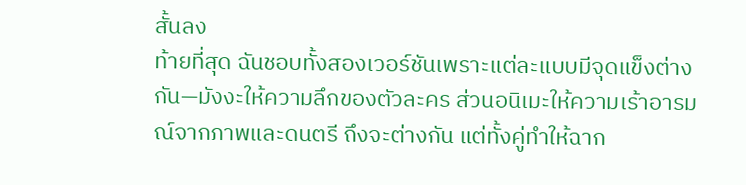สั้นลง
ท้ายที่สุด ฉันชอบทั้งสองเวอร์ชันเพราะแต่ละแบบมีจุดแข็งต่างกัน—มังงะให้ความลึกของตัวละคร ส่วนอนิเมะให้ความเร้าอารมณ์จากภาพและดนตรี ถึงจะต่างกัน แต่ทั้งคู่ทำให้ฉาก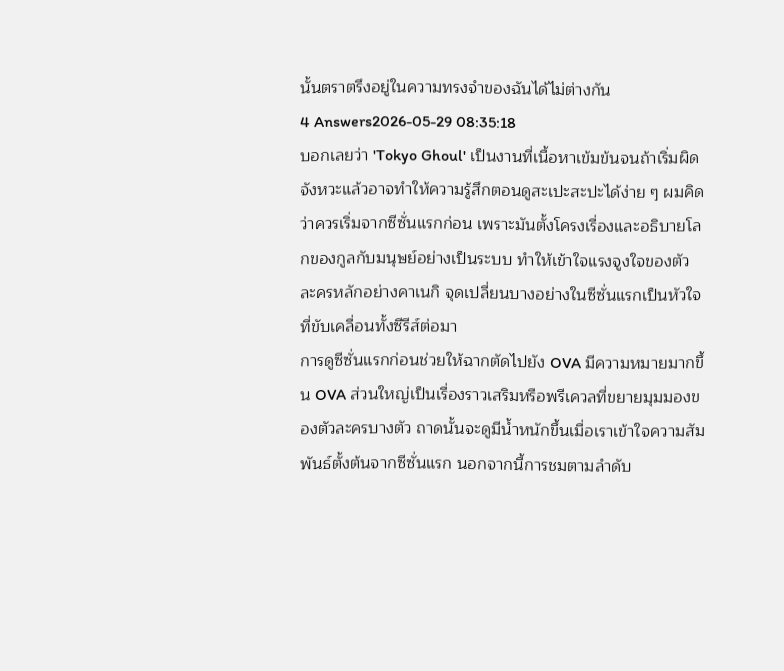นั้นตราตรึงอยู่ในความทรงจำของฉันได้ไม่ต่างกัน
4 Answers2026-05-29 08:35:18
บอกเลยว่า 'Tokyo Ghoul' เป็นงานที่เนื้อหาเข้มข้นจนถ้าเริ่มผิดจังหวะแล้วอาจทำให้ความรู้สึกตอนดูสะเปะสะปะได้ง่าย ๆ ผมคิดว่าควรเริ่มจากซีซั่นแรกก่อน เพราะมันตั้งโครงเรื่องและอธิบายโลกของกูลกับมนุษย์อย่างเป็นระบบ ทำให้เข้าใจแรงจูงใจของตัวละครหลักอย่างคาเนกิ จุดเปลี่ยนบางอย่างในซีซั่นแรกเป็นหัวใจที่ขับเคลื่อนทั้งซีรีส์ต่อมา
การดูซีซั่นแรกก่อนช่วยให้ฉากตัดไปยัง OVA มีความหมายมากขึ้น OVA ส่วนใหญ่เป็นเรื่องราวเสริมหรือพรีเควลที่ขยายมุมมองของตัวละครบางตัว ถาดนั้นจะดูมีน้ำหนักขึ้นเมื่อเราเข้าใจความสัมพันธ์ตั้งต้นจากซีซั่นแรก นอกจากนี้การชมตามลำดับ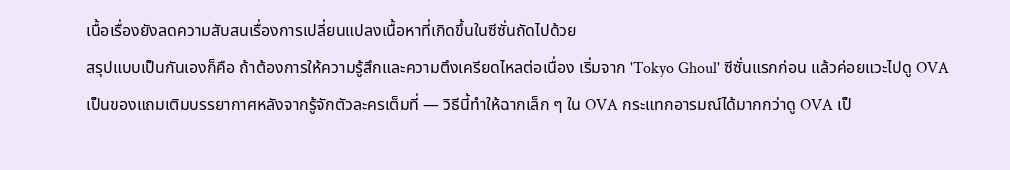เนื้อเรื่องยังลดความสับสนเรื่องการเปลี่ยนแปลงเนื้อหาที่เกิดขึ้นในซีซั่นถัดไปด้วย
สรุปแบบเป็นกันเองก็คือ ถ้าต้องการให้ความรู้สึกและความตึงเครียดไหลต่อเนื่อง เริ่มจาก 'Tokyo Ghoul' ซีซั่นแรกก่อน แล้วค่อยแวะไปดู OVA เป็นของแถมเติมบรรยากาศหลังจากรู้จักตัวละครเต็มที่ — วิธีนี้ทำให้ฉากเล็ก ๆ ใน OVA กระแทกอารมณ์ได้มากกว่าดู OVA เป็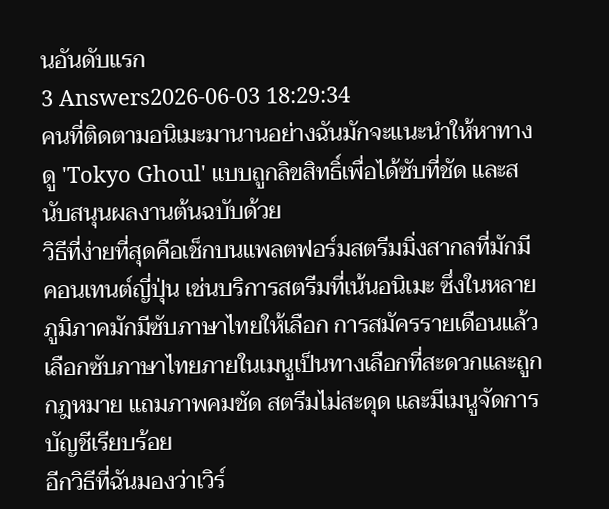นอันดับแรก
3 Answers2026-06-03 18:29:34
คนที่ติดตามอนิเมะมานานอย่างฉันมักจะแนะนำให้หาทางดู 'Tokyo Ghoul' แบบถูกลิขสิทธิ์เพื่อได้ซับที่ชัด และสนับสนุนผลงานต้นฉบับด้วย
วิธีที่ง่ายที่สุดคือเช็กบนแพลตฟอร์มสตรีมมิ่งสากลที่มักมีคอนเทนต์ญี่ปุ่น เช่นบริการสตรีมที่เน้นอนิเมะ ซึ่งในหลายภูมิภาคมักมีซับภาษาไทยให้เลือก การสมัครรายเดือนแล้วเลือกซับภาษาไทยภายในเมนูเป็นทางเลือกที่สะดวกและถูกกฎหมาย แถมภาพคมชัด สตรีมไม่สะดุด และมีเมนูจัดการบัญชีเรียบร้อย
อีกวิธีที่ฉันมองว่าเวิร์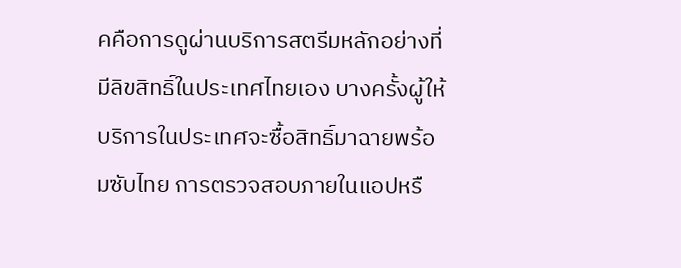คคือการดูผ่านบริการสตรีมหลักอย่างที่มีลิขสิทธิ์ในประเทศไทยเอง บางครั้งผู้ให้บริการในประเทศจะซื้อสิทธิ์มาฉายพร้อมซับไทย การตรวจสอบภายในแอปหรื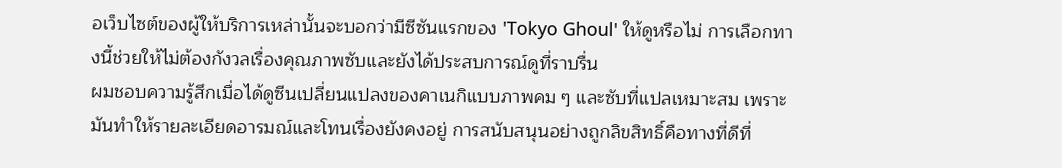อเว็บไซต์ของผู้ให้บริการเหล่านั้นจะบอกว่ามีซีซันแรกของ 'Tokyo Ghoul' ให้ดูหรือไม่ การเลือกทางนี้ช่วยให้ไม่ต้องกังวลเรื่องคุณภาพซับและยังได้ประสบการณ์ดูที่ราบรื่น
ผมชอบความรู้สึกเมื่อได้ดูซีนเปลี่ยนแปลงของคาเนกิแบบภาพคม ๆ และซับที่แปลเหมาะสม เพราะมันทำให้รายละเอียดอารมณ์และโทนเรื่องยังคงอยู่ การสนับสนุนอย่างถูกลิขสิทธิ์คือทางที่ดีที่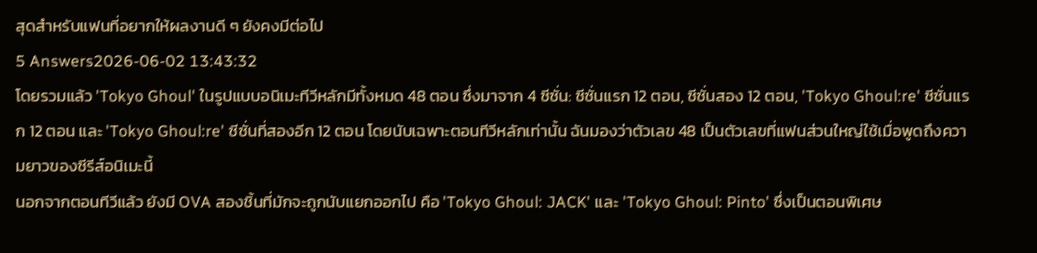สุดสำหรับแฟนที่อยากให้ผลงานดี ๆ ยังคงมีต่อไป
5 Answers2026-06-02 13:43:32
โดยรวมแล้ว 'Tokyo Ghoul' ในรูปแบบอนิเมะทีวีหลักมีทั้งหมด 48 ตอน ซึ่งมาจาก 4 ซีซั่น: ซีซั่นแรก 12 ตอน, ซีซั่นสอง 12 ตอน, 'Tokyo Ghoul:re' ซีซั่นแรก 12 ตอน และ 'Tokyo Ghoul:re' ซีซั่นที่สองอีก 12 ตอน โดยนับเฉพาะตอนทีวีหลักเท่านั้น ฉันมองว่าตัวเลข 48 เป็นตัวเลขที่แฟนส่วนใหญ่ใช้เมื่อพูดถึงความยาวของซีรีส์อนิเมะนี้
นอกจากตอนทีวีแล้ว ยังมี OVA สองชิ้นที่มักจะถูกนับแยกออกไป คือ 'Tokyo Ghoul: JACK' และ 'Tokyo Ghoul: Pinto' ซึ่งเป็นตอนพิเศษ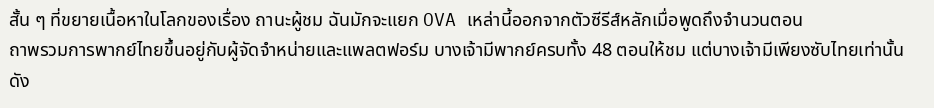สั้น ๆ ที่ขยายเนื้อหาในโลกของเรื่อง ถานะผู้ชม ฉันมักจะแยก OVA เหล่านี้ออกจากตัวซีรีส์หลักเมื่อพูดถึงจำนวนตอน
ถาพรวมการพากย์ไทยขึ้นอยู่กับผู้จัดจำหน่ายและแพลตฟอร์ม บางเจ้ามีพากย์ครบทั้ง 48 ตอนให้ชม แต่บางเจ้ามีเพียงซับไทยเท่านั้น ดัง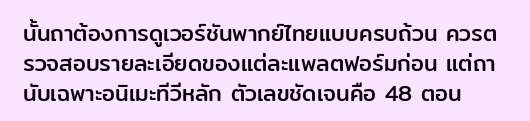นั้นถาต้องการดูเวอร์ชันพากย์ไทยแบบครบถ้วน ควรตรวจสอบรายละเอียดของแต่ละแพลตฟอร์มก่อน แต่ถานับเฉพาะอนิเมะทีวีหลัก ตัวเลขชัดเจนคือ 48 ตอน